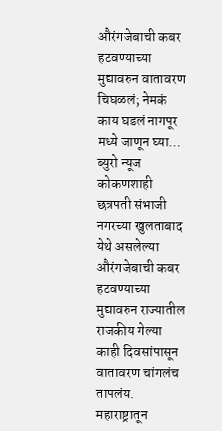औरंगजेबाची कबर हटवण्याच्या मुद्यावरुन वातावरण चिघळलं; नेमकं काय घडलं नागपूर मध्ये जाणून घ्या…
ब्युरो न्यूज कोकणशाही छत्रपती संभाजी नगरच्या खुलताबाद येथे असलेल्या औरंगजेबाची कबर हटवण्याच्या मुद्यावरुन राज्यातील राजकीय गेल्या काही दिवसांपासून वातावरण चांगलंच तापलंय. महाराष्ट्रातून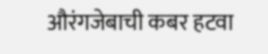औरंगजेबाची कबर हटवा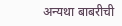अन्यथा बाबरीची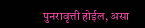पुनरावृत्ती होईल, असा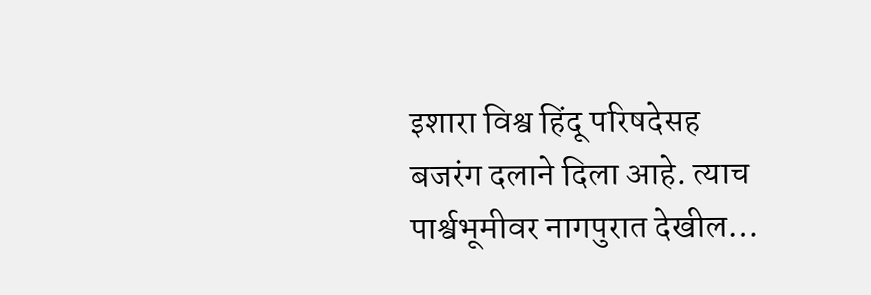इशारा विश्व हिंदू परिषदेसह बजरंग दलाने दिला आहे. त्याच पार्श्वभूमीवर नागपुरात देखील…